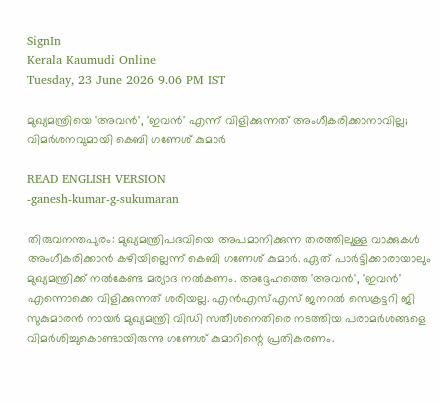SignIn
Kerala Kaumudi Online
Tuesday, 23 June 2026 9.06 PM IST

മുഖ്യമന്ത്രിയെ 'അവൻ', 'ഇവൻ' എന്ന് വിളിക്കുന്നത് അംഗീകരിക്കാനാവില്ല;  വിമർശനവുമായി കെബി ഗണേശ് കുമാർ

READ ENGLISH VERSION
-ganesh-kumar-g-sukumaran

തിരുവനന്തപുരം: മുഖ്യമന്ത്രിപദവിയെ അപമാനിക്കുന്ന തരത്തിലുള്ള വാക്കുകൾ അംഗീകരിക്കാൻ കഴിയില്ലെന്ന് കെബി ഗണേശ് കുമാർ. ഏത് പാർട്ടിക്കാരായാലും മുഖ്യമന്ത്രിക്ക് നൽകേണ്ട മര്യാദ നൽകണം. അദ്ദേഹത്തെ 'അവൻ', 'ഇവൻ' എന്നൊക്കെ വിളിക്കുന്നത് ശരിയല്ല. എൻഎസ്എസ് ജനറൽ സെക്രട്ടറി ജി സുകുമാരൻ നായർ മുഖ്യമന്ത്രി വിഡി സതീശനെതിരെ നടത്തിയ പരാമർശങ്ങളെ വിമർശിച്ചുകൊണ്ടായിരുന്നു ഗണേശ് കുമാറിന്റെ പ്രതികരണം.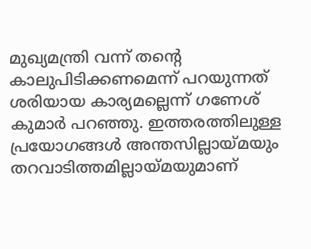മുഖ്യമന്ത്രി വന്ന് തന്റെ കാലുപിടിക്കണമെന്ന് പറയുന്നത് ശരിയായ കാര്യമല്ലെന്ന് ഗണേശ് കുമാർ പറഞ്ഞു. ഇത്തരത്തിലുള്ള പ്രയോഗങ്ങൾ അന്തസില്ലായ്മയും തറവാടിത്തമില്ലായ്മയുമാണ്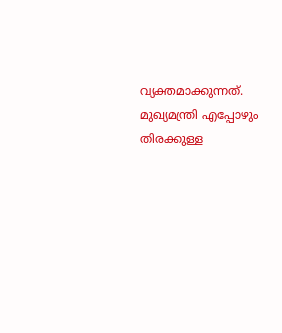വ്യക്തമാക്കുന്നത്. മുഖ്യമന്ത്രി എപ്പോഴും തിരക്കുള്ള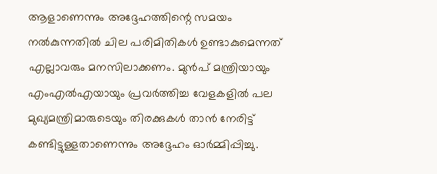ആളാണെന്നും അദ്ദേഹത്തിന്റെ സമയം നൽകുന്നതിൽ ചില പരിമിതികൾ ഉണ്ടാകുമെന്നത് എല്ലാവരും മനസിലാക്കണം. മുൻപ് മന്ത്രിയായും എംഎൽഎയായും പ്രവർത്തിച്ച വേളകളിൽ പല മുഖ്യമന്ത്രിമാരുടെയും തിരക്കുകൾ താൻ നേരിട്ട് കണ്ടിട്ടുള്ളതാണെന്നും അദ്ദേഹം ഓർമ്മിപ്പിച്ചു.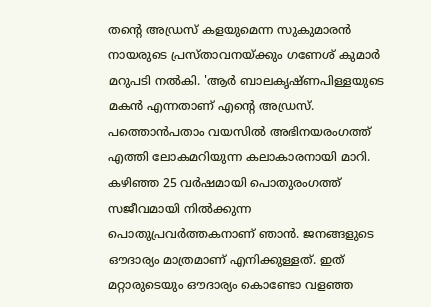തന്റെ അഡ്രസ് കളയുമെന്ന സുകുമാരൻ നായരുടെ പ്രസ്താവനയ്ക്കും ഗണേശ് കുമാർ മറുപടി നൽകി. 'ആർ ബാലകൃഷ്ണപിള്ളയുടെ മകൻ എന്നതാണ് എന്റെ അഡ്രസ്. പത്തൊൻപതാം വയസിൽ അഭിനയരംഗത്ത് എത്തി ലോകമറിയുന്ന കലാകാരനായി മാറി. കഴിഞ്ഞ 25 വർഷമായി പൊതുരംഗത്ത് സജീവമായി നിൽക്കുന്ന പൊതുപ്രവർത്തകനാണ് ഞാൻ. ജനങ്ങളുടെ ഔദാര്യം മാത്രമാണ് എനിക്കുള്ളത്. ഇത് മറ്റാരുടെയും ഔദാര്യം കൊണ്ടോ വളഞ്ഞ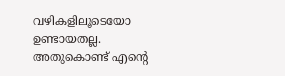വഴികളിലൂടെയോ ഉണ്ടായതല്ല. അതുകൊണ്ട് എന്റെ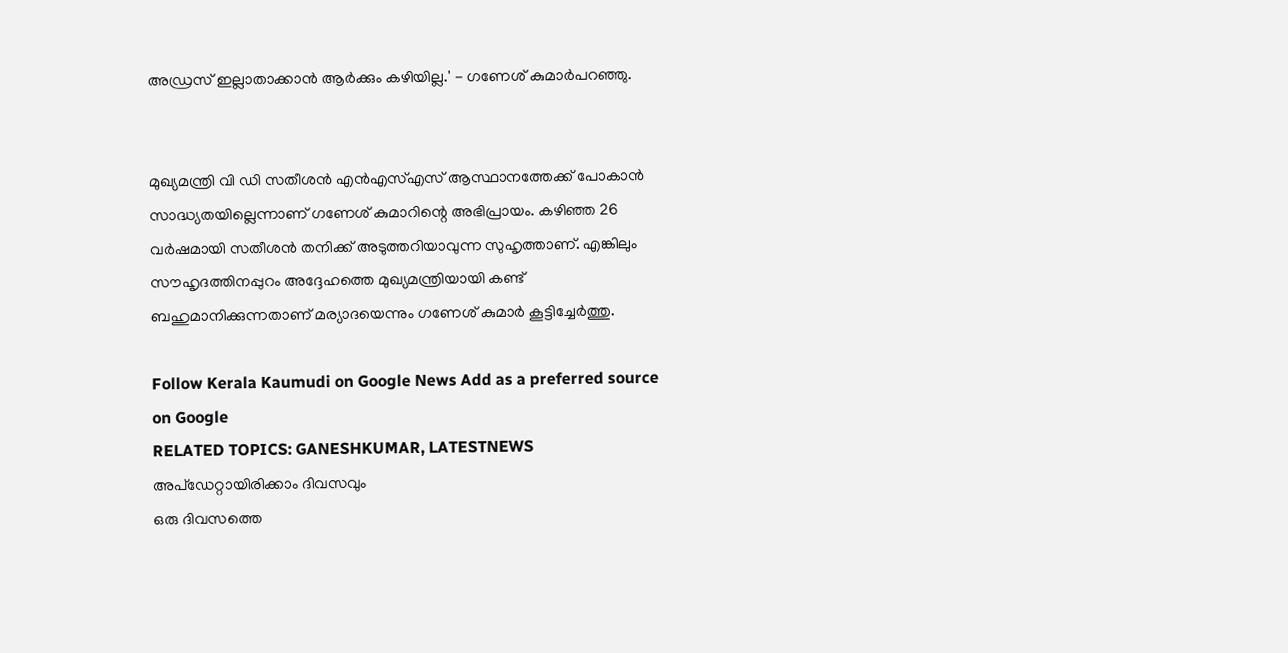അഡ്രസ് ഇല്ലാതാക്കാൻ ആർക്കും കഴിയില്ല.' - ഗണേശ് കുമാർപറഞ്ഞു.


മുഖ്യമന്ത്രി വി ഡി സതീശൻ എൻഎസ്എസ് ആസ്ഥാനത്തേക്ക് പോകാൻ സാദ്ധ്യതയില്ലെന്നാണ് ഗണേശ് കുമാറിന്റെ അഭിപ്രായം. കഴിഞ്ഞ 26 വർഷമായി സതീശൻ തനിക്ക് അടുത്തറിയാവുന്ന സുഹൃത്താണ്. എങ്കിലും സൗഹൃദത്തിനപ്പുറം അദ്ദേഹത്തെ മുഖ്യമന്ത്രിയായി കണ്ട് ബഹുമാനിക്കുന്നതാണ് മര്യാദയെന്നും ഗണേശ് കുമാർ കൂട്ടിച്ചേർത്തു.

Follow Kerala Kaumudi on Google News Add as a preferred source on Google
RELATED TOPICS: GANESHKUMAR, LATESTNEWS
അപ്ഡേറ്റായിരിക്കാം ദിവസവും
ഒരു ദിവസത്തെ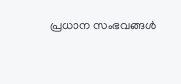പ്രധാന സംഭവങ്ങൾ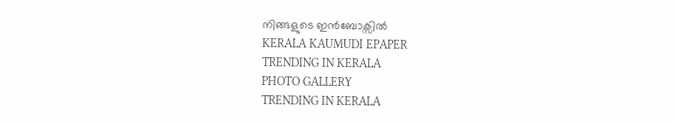നിങ്ങളുടെ ഇൻബോക്സിൽ
KERALA KAUMUDI EPAPER
TRENDING IN KERALA
PHOTO GALLERY
TRENDING IN KERALA